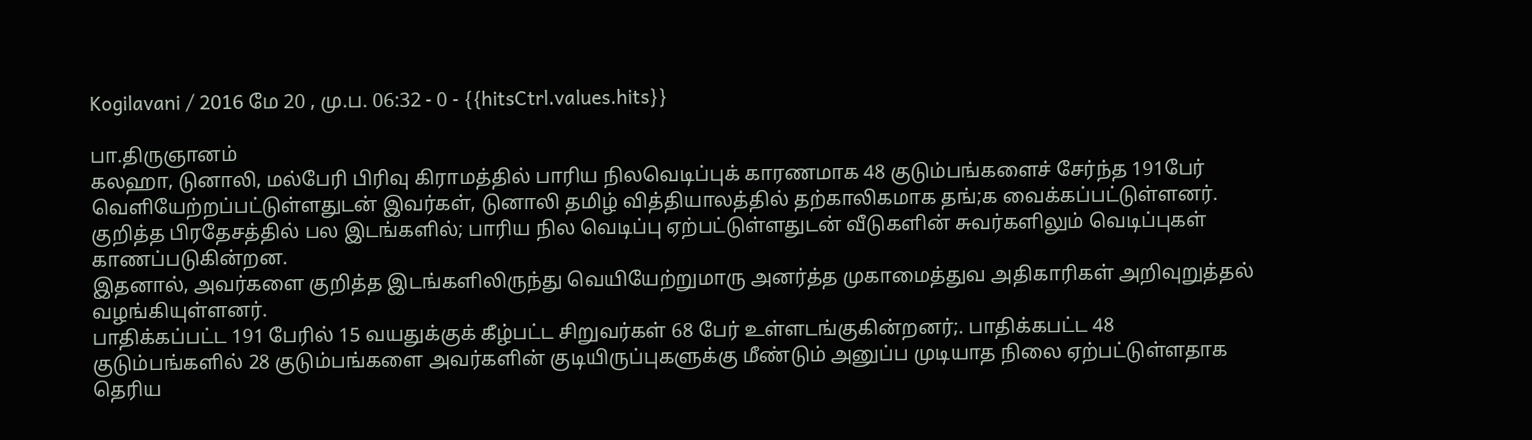Kogilavani / 2016 மே 20 , மு.ப. 06:32 - 0 - {{hitsCtrl.values.hits}}

பா.திருஞானம்
கலஹா, டுனாலி, மல்பேரி பிரிவு கிராமத்தில் பாரிய நிலவெடிப்புக் காரணமாக 48 குடும்பங்களைச் சேர்ந்த 191பேர் வெளியேற்றப்பட்டுள்ளதுடன் இவர்கள், டுனாலி தமிழ் வித்தியாலத்தில் தற்காலிகமாக தங்;க வைக்கப்பட்டுள்ளனர்.
குறித்த பிரதேசத்தில் பல இடங்களில்; பாரிய நில வெடிப்பு ஏற்பட்டுள்ளதுடன் வீடுகளின் சுவர்களிலும் வெடிப்புகள் காணப்படுகின்றன.
இதனால், அவர்களை குறித்த இடங்களிலிருந்து வெயியேற்றுமாரு அனர்த்த முகாமைத்துவ அதிகாரிகள் அறிவுறுத்தல் வழங்கியுள்ளனர்.
பாதிக்கப்பட்ட 191 பேரில் 15 வயதுக்குக் கீழ்பட்ட சிறுவர்கள் 68 பேர் உள்ளடங்குகின்றனர்;. பாதிக்கபட்ட 48 குடும்பங்களில் 28 குடும்பங்களை அவர்களின் குடியிருப்புகளுக்கு மீண்டும் அனுப்ப முடியாத நிலை ஏற்பட்டுள்ளதாக தெரிய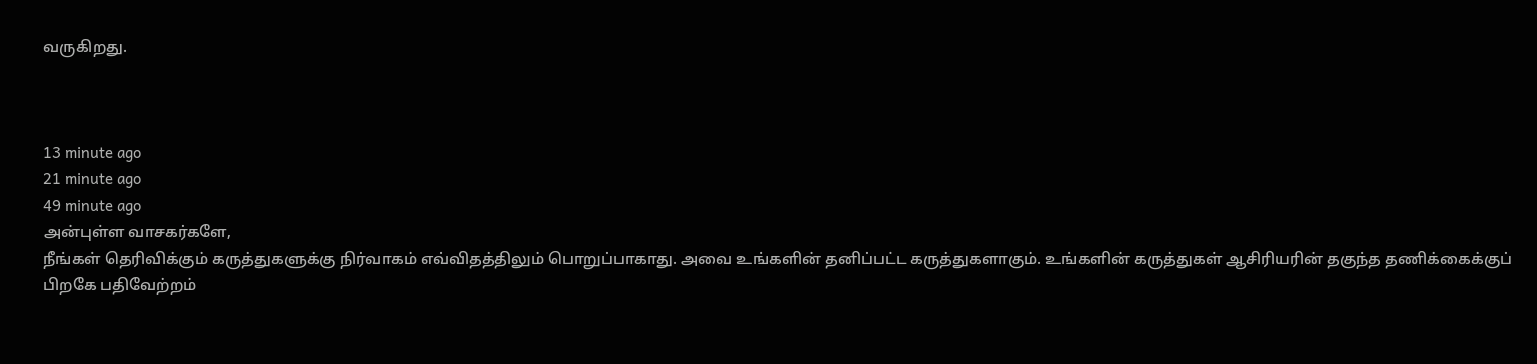வருகிறது.



13 minute ago
21 minute ago
49 minute ago
அன்புள்ள வாசகர்களே,
நீங்கள் தெரிவிக்கும் கருத்துகளுக்கு நிர்வாகம் எவ்விதத்திலும் பொறுப்பாகாது. அவை உங்களின் தனிப்பட்ட கருத்துகளாகும். உங்களின் கருத்துகள் ஆசிரியரின் தகுந்த தணிக்கைக்குப் பிறகே பதிவேற்றம்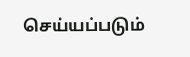செய்யப்படும்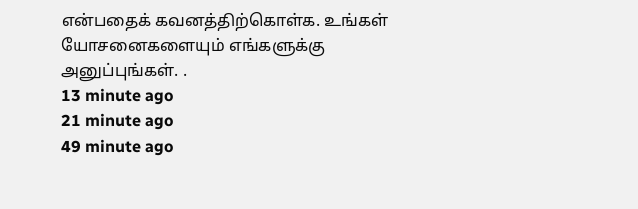என்பதைக் கவனத்திற்கொள்க. உங்கள் யோசனைகளையும் எங்களுக்கு அனுப்புங்கள். .
13 minute ago
21 minute ago
49 minute ago